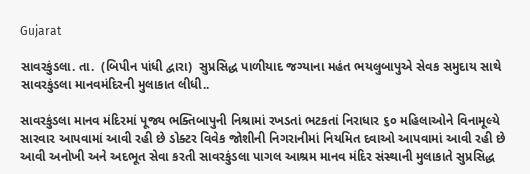Gujarat

સાવરકુંડલા. તા.  (બિપીન પાંધી દ્વારા)  સુપ્રસિદ્ધ પાળીયાદ જગ્યાના મહંત ભયલુબાપુએ સેવક સમુદાય સાથે સાવરકુંડલા માનવમંદિરની મુલાકાત લીધી..

સાવરકુંડલા માનવ મંદિરમાં પૂજ્ય ભક્તિબાપુની નિશ્રામાં રખડતાં ભટકતાં નિરાધાર ૬૦ મહિલાઓને વિનામૂલ્યે સારવાર આપવામાં આવી રહી છે ડોક્ટર વિવેક જોશીની નિગરાનીમાં નિયમિત દવાઓ આપવામાં આવી રહી છે આવી અનોખી અને અદભૂત સેવા કરતી સાવરકુંડલા પાગલ આશ્રમ માનવ મંદિર સંસ્થાની મુલાકાતે સુપ્રસિદ્ધ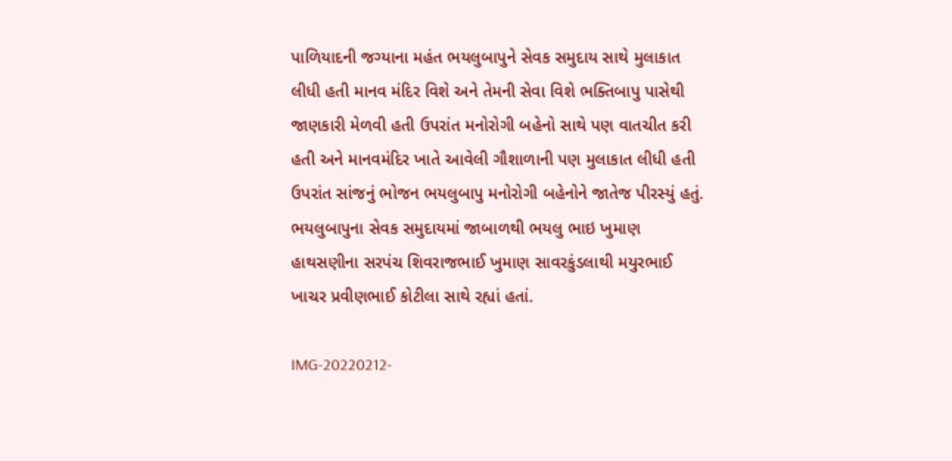પાળિયાદની જગ્યાના મહંત ભયલુબાપુને સેવક સમુદાય સાથે મુલાકાત લીધી હતી માનવ મંદિર વિશે અને તેમની સેવા વિશે ભક્તિબાપુ પાસેથી જાણકારી મેળવી હતી ઉપરાંત મનોરોગી બહેનો સાથે પણ વાતચીત કરી હતી અને માનવમંદિર ખાતે આવેલી ગૌશાળાની પણ મુલાકાત લીધી હતી ઉપરાંત સાંજનું ભોજન ભયલુબાપુ મનોરોગી બહેનોને જાતેજ પીરસ્યું હતું. ભયલુબાપુના સેવક સમુદાયમાં જાબાળથી ભયલુ ભાઇ ખુમાણ હાથસણીના સરપંચ શિવરાજભાઈ ખુમાણ સાવરકુંડલાથી મયુરભાઈ ખાચર પ્રવીણભાઈ કોટીલા સાથે રહ્યાં હતાં.

IMG-20220212-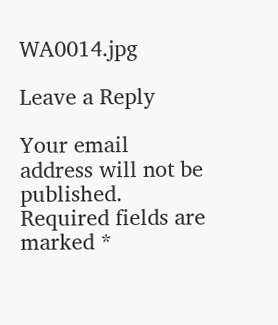WA0014.jpg

Leave a Reply

Your email address will not be published. Required fields are marked *